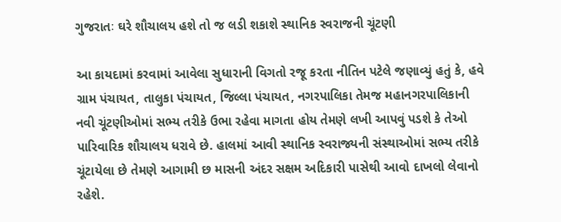ગુજરાતઃ ઘરે શૌચાલય હશે તો જ લડી શકાશે સ્થાનિક સ્વરાજની ચૂંટણી

આ કાયદામાં કરવામાં આવેલા સુધારાની વિગતો રજૂ કરતા નીતિન પટેલે જણાવ્યું હતું કે, હવે ગ્રામ પંચાયત, તાલુકા પંચાયત, જિલ્લા પંચાયત, નગરપાલિકા તેમજ મહાનગરપાલિકાની નવી ચૂંટણીઓમાં સભ્ય તરીકે ઉભા રહેવા માગતા હોય તેમણે લખી આપવું પડશે કે તેઓ પારિવારિક શૌચાલય ધરાવે છે. હાલમાં આવી સ્થાનિક સ્વરાજ્યની સંસ્થાઓમાં સભ્ય તરીકે ચૂંટાયેલા છે તેમણે આગામી છ માસની અંદર સક્ષમ અદિકારી પાસેથી આવો દાખલો લેવાનો રહેશે.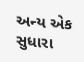અન્ય એક સુધારા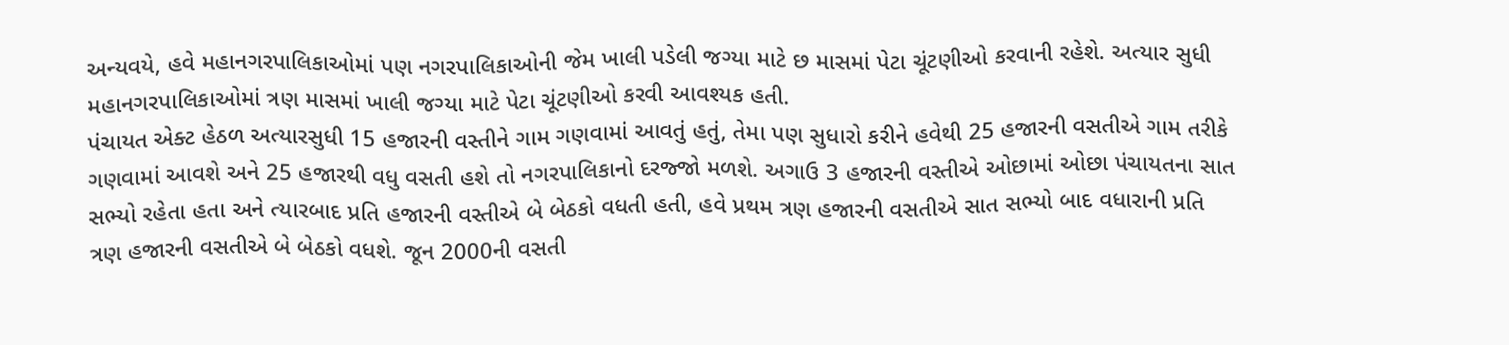અન્યવયે, હવે મહાનગરપાલિકાઓમાં પણ નગરપાલિકાઓની જેમ ખાલી પડેલી જગ્યા માટે છ માસમાં પેટા ચૂંટણીઓ કરવાની રહેશે. અત્યાર સુધી મહાનગરપાલિકાઓમાં ત્રણ માસમાં ખાલી જગ્યા માટે પેટા ચૂંટણીઓ કરવી આવશ્યક હતી.
પંચાયત એક્ટ હેઠળ અત્યારસુધી 15 હજારની વસ્તીને ગામ ગણવામાં આવતું હતું, તેમા પણ સુધારો કરીને હવેથી 25 હજારની વસતીએ ગામ તરીકે ગણવામાં આવશે અને 25 હજારથી વધુ વસતી હશે તો નગરપાલિકાનો દરજ્જો મળશે. અગાઉ 3 હજારની વસ્તીએ ઓછામાં ઓછા પંચાયતના સાત સભ્યો રહેતા હતા અને ત્યારબાદ પ્રતિ હજારની વસ્તીએ બે બેઠકો વધતી હતી, હવે પ્રથમ ત્રણ હજારની વસતીએ સાત સભ્યો બાદ વધારાની પ્રતિ ત્રણ હજારની વસતીએ બે બેઠકો વધશે. જૂન 2000ની વસતી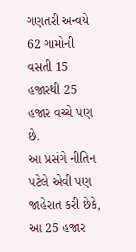ગણતરી અન્વયે 62 ગામોની વસતી 15 હજારથી 25 હજાર વચ્ચે પણ છે.
આ પ્રસંગે નીતિન પટેલે એવી પણ જાહેરાત કરી છેકે, આ 25 હજાર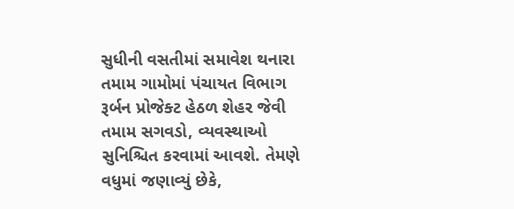સુધીની વસતીમાં સમાવેશ થનારા તમામ ગામોમાં પંચાયત વિભાગ રૂર્બન પ્રોજેક્ટ હેઠળ શેહર જેવી તમામ સગવડો, વ્યવસ્થાઓ સુનિશ્ચિત કરવામાં આવશે. તેમણે વધુમાં જણાવ્યું છેકે,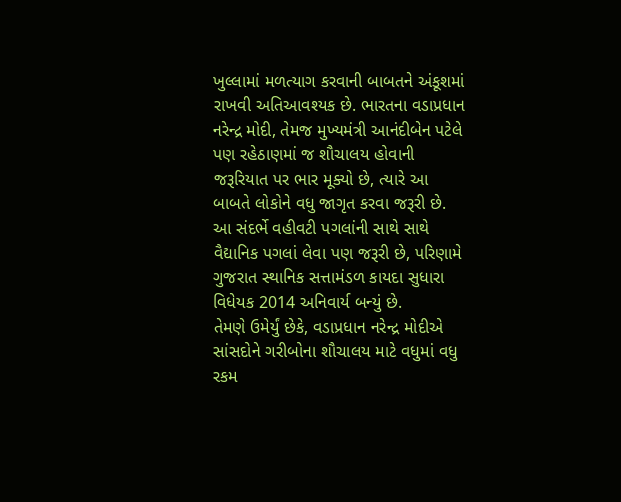ખુલ્લામાં મળત્યાગ કરવાની બાબતને અંકૂશમાં રાખવી અતિઆવશ્યક છે. ભારતના વડાપ્રધાન નરેન્દ્ર મોદી, તેમજ મુખ્યમંત્રી આનંદીબેન પટેલે પણ રહેઠાણમાં જ શૌચાલય હોવાની જરૂરિયાત પર ભાર મૂક્યો છે, ત્યારે આ બાબતે લોકોને વધુ જાગૃત કરવા જરૂરી છે. આ સંદર્ભે વહીવટી પગલાંની સાથે સાથે વૈદ્યાનિક પગલાં લેવા પણ જરૂરી છે, પરિણામે ગુજરાત સ્થાનિક સત્તામંડળ કાયદા સુધારા વિધેયક 2014 અનિવાર્ય બન્યું છે.
તેમણે ઉમેર્યું છેકે, વડાપ્રધાન નરેન્દ્ર મોદીએ સાંસદોને ગરીબોના શૌચાલય માટે વધુમાં વધુ રકમ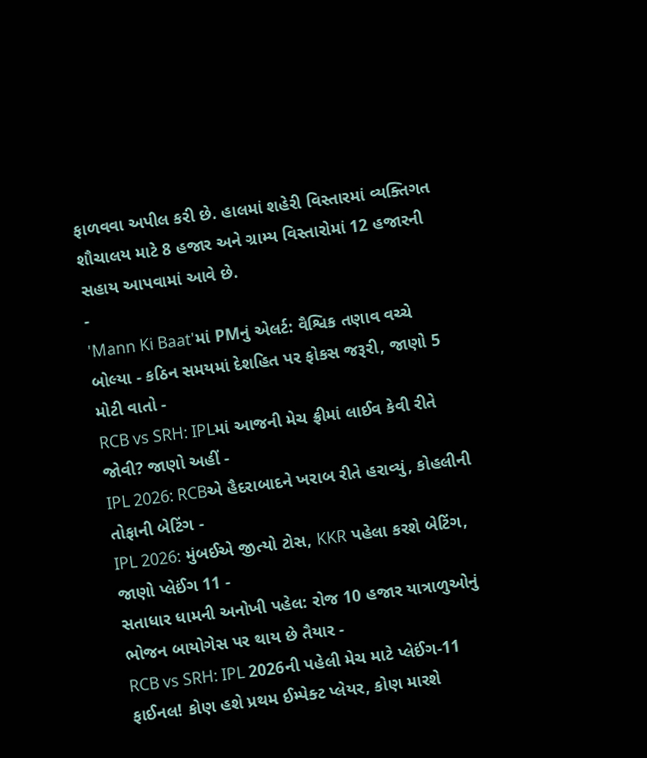ફાળવવા અપીલ કરી છે. હાલમાં શહેરી વિસ્તારમાં વ્યક્તિગત શૌચાલય માટે 8 હજાર અને ગ્રામ્ય વિસ્તારોમાં 12 હજારની સહાય આપવામાં આવે છે.
-
'Mann Ki Baat'માં PMનું એલર્ટ: વૈશ્વિક તણાવ વચ્ચે બોલ્યા - કઠિન સમયમાં દેશહિત પર ફોકસ જરૂરી, જાણો 5 મોટી વાતો -
RCB vs SRH: IPLમાં આજની મેચ ફ્રીમાં લાઈવ કેવી રીતે જોવી? જાણો અહીં -
IPL 2026: RCBએ હૈદરાબાદને ખરાબ રીતે હરાવ્યું, કોહલીની તોફાની બેટિંગ -
IPL 2026: મુંબઈએ જીત્યો ટોસ, KKR પહેલા કરશે બેટિંગ, જાણો પ્લેઈંગ 11 -
સતાધાર ધામની અનોખી પહેલ: રોજ 10 હજાર યાત્રાળુઓનું ભોજન બાયોગેસ પર થાય છે તૈયાર -
RCB vs SRH: IPL 2026ની પહેલી મેચ માટે પ્લેઈંગ-11 ફાઈનલ! કોણ હશે પ્રથમ ઈમ્પેક્ટ પ્લેયર, કોણ મારશે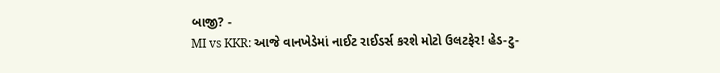બાજી? -
MI vs KKR: આજે વાનખેડેમાં નાઈટ રાઈડર્સ કરશે મોટો ઉલટફેર! હેડ-ટુ-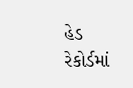હેડ રેકોર્ડમાં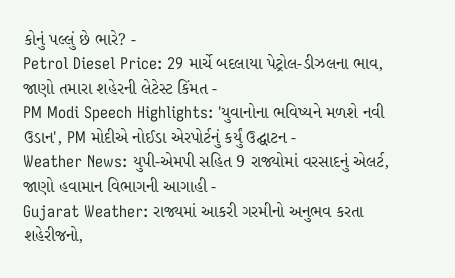કોનું પલ્લું છે ભારે? -
Petrol Diesel Price: 29 માર્ચે બદલાયા પેટ્રોલ-ડીઝલના ભાવ, જાણો તમારા શહેરની લેટેસ્ટ કિંમત -
PM Modi Speech Highlights: 'યુવાનોના ભવિષ્યને મળશે નવી ઉડાન', PM મોદીએ નોઈડા એરપોર્ટનું કર્યું ઉદ્ઘાટન -
Weather News: યુપી-એમપી સહિત 9 રાજ્યોમાં વરસાદનું એલર્ટ, જાણો હવામાન વિભાગની આગાહી -
Gujarat Weather: રાજ્યમાં આકરી ગરમીનો અનુભવ કરતા શહેરીજનો,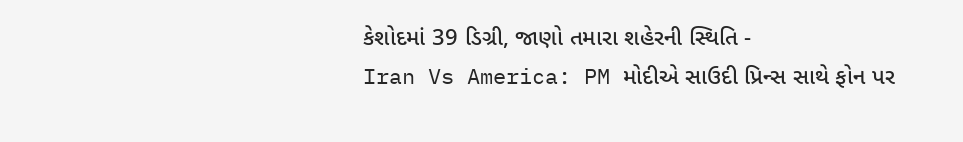કેશોદમાં 39 ડિગ્રી, જાણો તમારા શહેરની સ્થિતિ -
Iran Vs America: PM મોદીએ સાઉદી પ્રિન્સ સાથે ફોન પર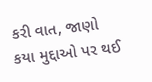કરી વાત, જાણો કયા મુદ્દાઓ પર થઈ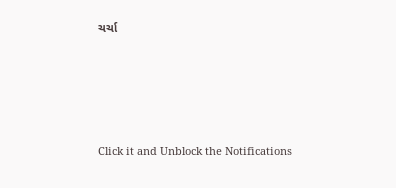ચર્ચા







Click it and Unblock the Notifications